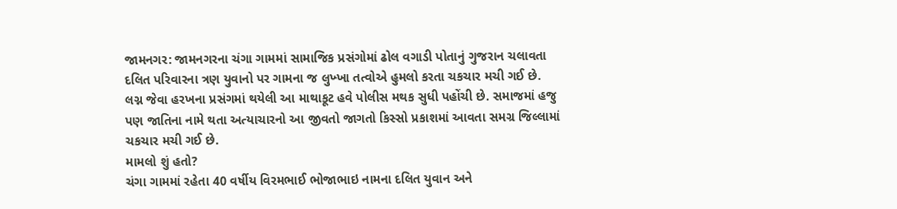જામનગર: જામનગરના ચંગા ગામમાં સામાજિક પ્રસંગોમાં ઢોલ વગાડી પોતાનું ગુજરાન ચલાવતા દલિત પરિવારના ત્રણ યુવાનો પર ગામના જ લુખ્ખા તત્વોએ હુમલો કરતા ચકચાર મચી ગઈ છે. લગ્ન જેવા હરખના પ્રસંગમાં થયેલી આ માથાકૂટ હવે પોલીસ મથક સુધી પહોંચી છે. સમાજમાં હજુ પણ જાતિના નામે થતા અત્યાચારનો આ જીવતો જાગતો કિસ્સો પ્રકાશમાં આવતા સમગ્ર જિલ્લામાં ચકચાર મચી ગઈ છે.
મામલો શું હતો?
ચંગા ગામમાં રહેતા 40 વર્ષીય વિરમભાઈ ભોજાભાઇ નામના દલિત યુવાન અને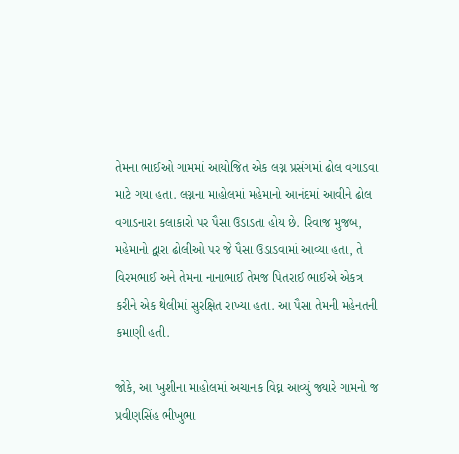તેમના ભાઈઓ ગામમાં આયોજિત એક લગ્ન પ્રસંગમાં ઢોલ વગાડવા માટે ગયા હતા. લગ્નના માહોલમાં મહેમાનો આનંદમાં આવીને ઢોલ વગાડનારા કલાકારો પર પૈસા ઉડાડતા હોય છે. રિવાજ મુજબ, મહેમાનો દ્વારા ઢોલીઓ પર જે પૈસા ઉડાડવામાં આવ્યા હતા, તે વિરમભાઈ અને તેમના નાનાભાઈ તેમજ પિતરાઈ ભાઈએ એકત્ર કરીને એક થેલીમાં સુરક્ષિત રાખ્યા હતા. આ પૈસા તેમની મહેનતની કમાણી હતી.

જોકે, આ ખુશીના માહોલમાં અચાનક વિઘ્ન આવ્યું જ્યારે ગામનો જ પ્રવીણસિંહ ભીખુભા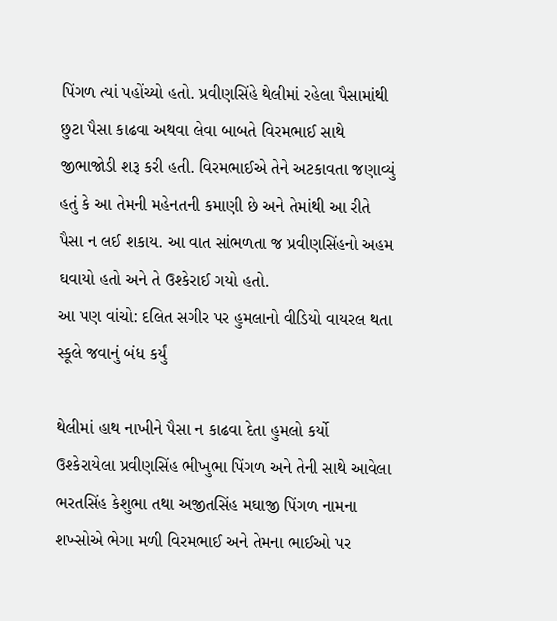પિંગળ ત્યાં પહોંચ્યો હતો. પ્રવીણસિંહે થેલીમાં રહેલા પૈસામાંથી છુટા પૈસા કાઢવા અથવા લેવા બાબતે વિરમભાઈ સાથે જીભાજોડી શરૂ કરી હતી. વિરમભાઈએ તેને અટકાવતા જણાવ્યું હતું કે આ તેમની મહેનતની કમાણી છે અને તેમાંથી આ રીતે પૈસા ન લઈ શકાય. આ વાત સાંભળતા જ પ્રવીણસિંહનો અહમ ઘવાયો હતો અને તે ઉશ્કેરાઈ ગયો હતો.
આ પણ વાંચો: દલિત સગીર પર હુમલાનો વીડિયો વાયરલ થતા સ્કૂલે જવાનું બંધ કર્યું

થેલીમાં હાથ નાખીને પૈસા ન કાઢવા દેતા હુમલો કર્યો
ઉશ્કેરાયેલા પ્રવીણસિંહ ભીખુભા પિંગળ અને તેની સાથે આવેલા ભરતસિંહ કેશુભા તથા અજીતસિંહ મઘાજી પિંગળ નામના શખ્સોએ ભેગા મળી વિરમભાઈ અને તેમના ભાઈઓ પર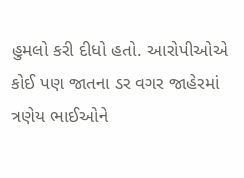હુમલો કરી દીધો હતો. આરોપીઓએ કોઈ પણ જાતના ડર વગર જાહેરમાં ત્રણેય ભાઈઓને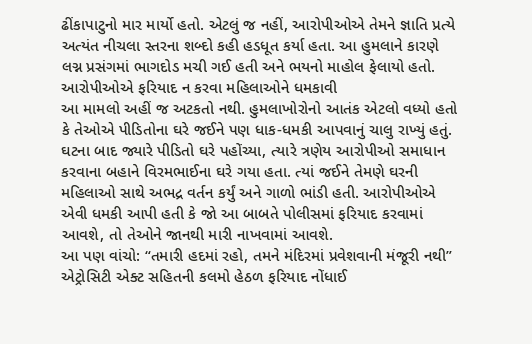ઢીંકાપાટુનો માર માર્યો હતો. એટલું જ નહીં, આરોપીઓએ તેમને જ્ઞાતિ પ્રત્યે અત્યંત નીચલા સ્તરના શબ્દો કહી હડધૂત કર્યા હતા. આ હુમલાને કારણે લગ્ન પ્રસંગમાં ભાગદોડ મચી ગઈ હતી અને ભયનો માહોલ ફેલાયો હતો.
આરોપીઓએ ફરિયાદ ન કરવા મહિલાઓને ધમકાવી
આ મામલો અહીં જ અટકતો નથી. હુમલાખોરોનો આતંક એટલો વધ્યો હતો કે તેઓએ પીડિતોના ઘરે જઈને પણ ધાક-ધમકી આપવાનું ચાલુ રાખ્યું હતું. ઘટના બાદ જ્યારે પીડિતો ઘરે પહોંચ્યા, ત્યારે ત્રણેય આરોપીઓ સમાધાન કરવાના બહાને વિરમભાઈના ઘરે ગયા હતા. ત્યાં જઈને તેમણે ઘરની મહિલાઓ સાથે અભદ્ર વર્તન કર્યું અને ગાળો ભાંડી હતી. આરોપીઓએ એવી ધમકી આપી હતી કે જો આ બાબતે પોલીસમાં ફરિયાદ કરવામાં આવશે, તો તેઓને જાનથી મારી નાખવામાં આવશે.
આ પણ વાંચો: “તમારી હદમાં રહો, તમને મંદિરમાં પ્રવેશવાની મંજૂરી નથી”
એટ્રોસિટી એક્ટ સહિતની કલમો હેઠળ ફરિયાદ નોંધાઈ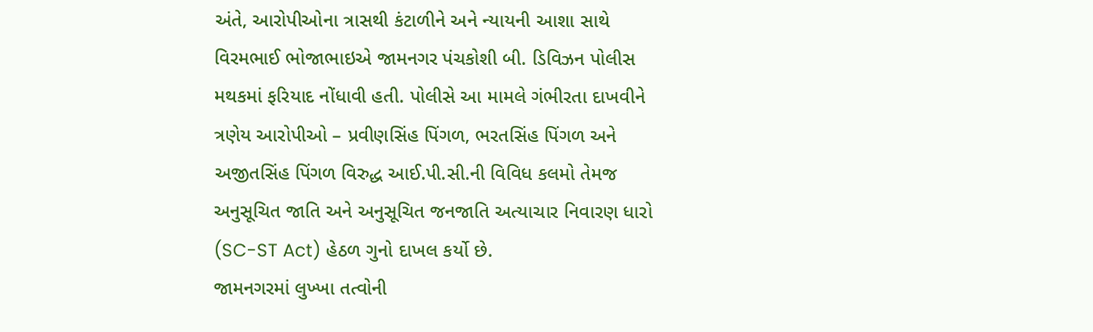અંતે, આરોપીઓના ત્રાસથી કંટાળીને અને ન્યાયની આશા સાથે વિરમભાઈ ભોજાભાઇએ જામનગર પંચકોશી બી. ડિવિઝન પોલીસ મથકમાં ફરિયાદ નોંધાવી હતી. પોલીસે આ મામલે ગંભીરતા દાખવીને ત્રણેય આરોપીઓ – પ્રવીણસિંહ પિંગળ, ભરતસિંહ પિંગળ અને અજીતસિંહ પિંગળ વિરુદ્ધ આઈ.પી.સી.ની વિવિધ કલમો તેમજ અનુસૂચિત જાતિ અને અનુસૂચિત જનજાતિ અત્યાચાર નિવારણ ધારો (SC-ST Act) હેઠળ ગુનો દાખલ કર્યો છે.
જામનગરમાં લુખ્ખા તત્વોની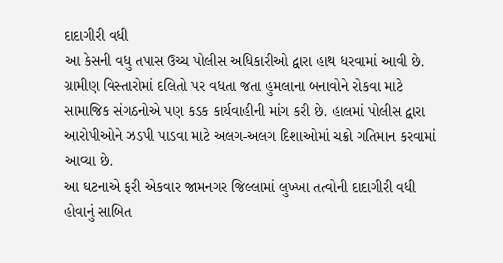દાદાગીરી વધી
આ કેસની વધુ તપાસ ઉચ્ચ પોલીસ અધિકારીઓ દ્વારા હાથ ધરવામાં આવી છે. ગ્રામીણ વિસ્તારોમાં દલિતો પર વધતા જતા હુમલાના બનાવોને રોકવા માટે સામાજિક સંગઠનોએ પણ કડક કાર્યવાહીની માંગ કરી છે. હાલમાં પોલીસ દ્વારા આરોપીઓને ઝડપી પાડવા માટે અલગ-અલગ દિશાઓમાં ચક્રો ગતિમાન કરવામાં આવ્યા છે.
આ ઘટનાએ ફરી એકવાર જામનગર જિલ્લામાં લુખ્ખા તત્વોની દાદાગીરી વધી હોવાનું સાબિત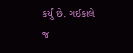કર્યું છે. ગઈકાલે જ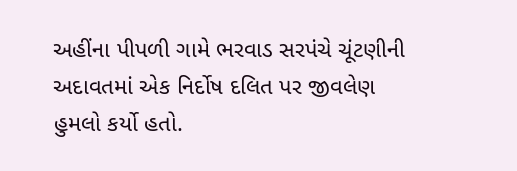અહીંના પીપળી ગામે ભરવાડ સરપંચે ચૂંટણીની અદાવતમાં એક નિર્દોષ દલિત પર જીવલેણ હુમલો કર્યો હતો.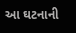આ ઘટનાની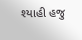શ્યાહી હજુ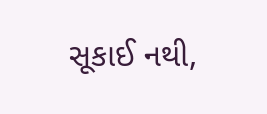સૂકાઈ નથી,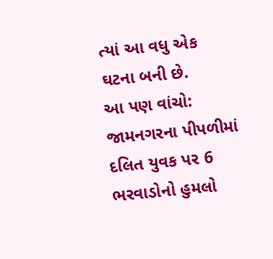ત્યાં આ વધુ એક ઘટના બની છે.
આ પણ વાંચો: જામનગરના પીપળીમાં દલિત યુવક પર 6 ભરવાડોનો હુમલો